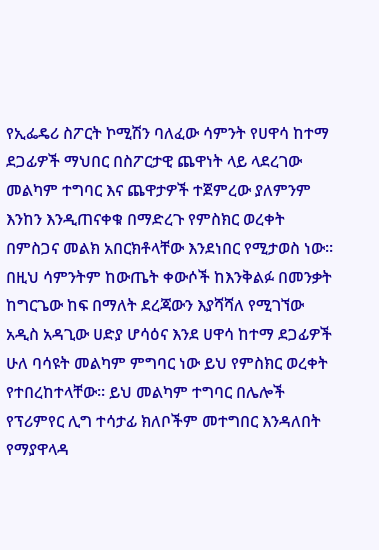የኢፌዴሪ ስፖርት ኮሚሽን ባለፈው ሳምንት የሀዋሳ ከተማ ደጋፊዎች ማህበር በስፖርታዊ ጨዋነት ላይ ላደረገው መልካም ተግባር እና ጨዋታዎች ተጀምረው ያለምንም እንከን እንዲጠናቀቁ በማድረጉ የምስክር ወረቀት በምስጋና መልክ አበርክቶላቸው እንደነበር የሚታወስ ነው፡፡ በዚህ ሳምንትም ከውጤት ቀውሶች ከእንቅልፉ በመንቃት ከግርጌው ከፍ በማለት ደረጃውን እያሻሻለ የሚገኘው አዲስ አዳጊው ሀድያ ሆሳዕና እንደ ሀዋሳ ከተማ ደጋፊዎች ሁለ ባሳዩት መልካም ምግባር ነው ይህ የምስክር ወረቀት የተበረከተላቸው። ይህ መልካም ተግባር በሌሎች የፕሪምየር ሊግ ተሳታፊ ክለቦችም መተግበር እንዳለበት የማያዋላዳ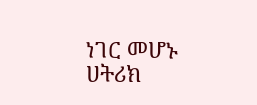ነገር መሆኑ ሀትሪክ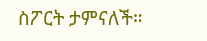ስፖርት ታምናለች።